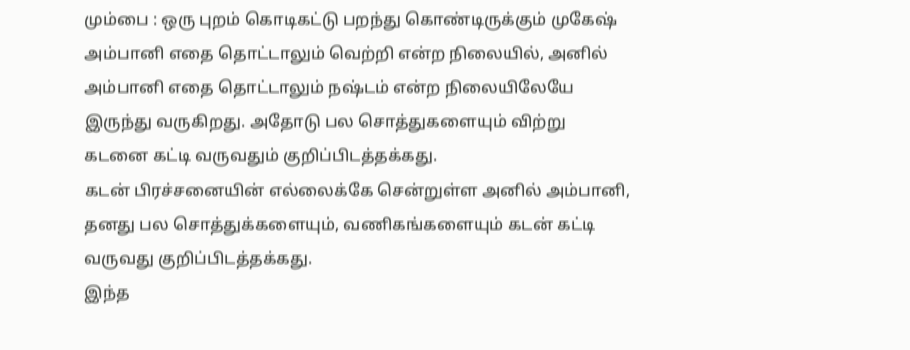மும்பை : ஒரு புறம் கொடிகட்டு பறந்து கொண்டிருக்கும் முகேஷ் அம்பானி எதை தொட்டாலும் வெற்றி என்ற நிலையில், அனில் அம்பானி எதை தொட்டாலும் நஷ்டம் என்ற நிலையிலேயே இருந்து வருகிறது. அதோடு பல சொத்துகளையும் விற்று கடனை கட்டி வருவதும் குறிப்பிடத்தக்கது.
கடன் பிரச்சனையின் எல்லைக்கே சென்றுள்ள அனில் அம்பானி, தனது பல சொத்துக்களையும், வணிகங்களையும் கடன் கட்டி வருவது குறிப்பிடத்தக்கது.
இந்த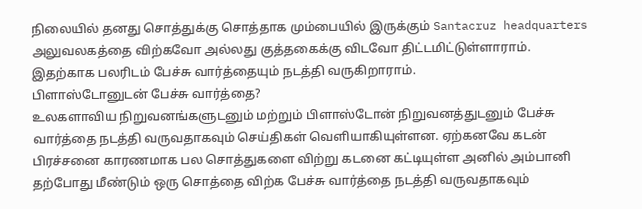நிலையில் தனது சொத்துக்கு சொத்தாக மும்பையில் இருக்கும் Santacruz headquarters அலுவலகத்தை விற்கவோ அல்லது குத்தகைக்கு விடவோ திட்டமிட்டுள்ளாராம். இதற்காக பலரிடம் பேச்சு வார்த்தையும் நடத்தி வருகிறாராம்.
பிளாஸ்டோனுடன் பேச்சு வார்த்தை?
உலகளாவிய நிறுவனங்களுடனும் மற்றும் பிளாஸ்டோன் நிறுவனத்துடனும் பேச்சு வார்த்தை நடத்தி வருவதாகவும் செய்திகள் வெளியாகியுள்ளன. ஏற்கனவே கடன் பிரச்சனை காரணமாக பல சொத்துகளை விற்று கடனை கட்டியுள்ள அனில் அம்பானி தற்போது மீண்டும் ஒரு சொத்தை விற்க பேச்சு வார்த்தை நடத்தி வருவதாகவும்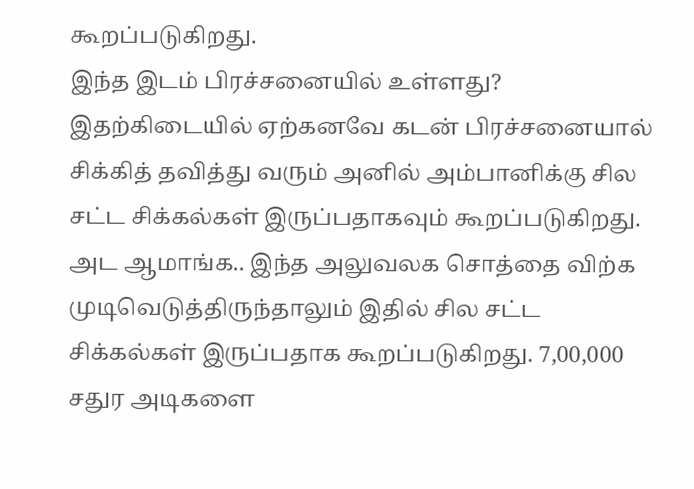கூறப்படுகிறது.
இந்த இடம் பிரச்சனையில் உள்ளது?
இதற்கிடையில் ஏற்கனவே கடன் பிரச்சனையால் சிக்கித் தவித்து வரும் அனில் அம்பானிக்கு சில சட்ட சிக்கல்கள் இருப்பதாகவும் கூறப்படுகிறது. அட ஆமாங்க.. இந்த அலுவலக சொத்தை விற்க முடிவெடுத்திருந்தாலும் இதில் சில சட்ட சிக்கல்கள் இருப்பதாக கூறப்படுகிறது. 7,00,000 சதுர அடிகளை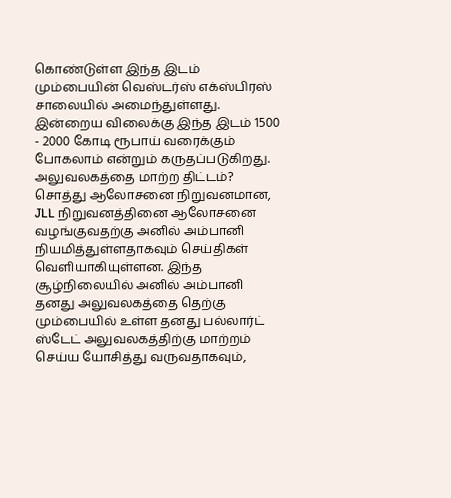கொண்டுள்ள இந்த இடம் மும்பையின் வெஸ்டர்ஸ் எக்ஸ்பிரஸ் சாலையில் அமைந்துள்ளது. இன்றைய விலைக்கு இந்த இடம் 1500 - 2000 கோடி ரூபாய் வரைக்கும் போகலாம் என்றும் கருதப்படுகிறது.
அலுவலகத்தை மாற்ற திட்டம்?
சொத்து ஆலோசனை நிறுவனமான, JLL நிறுவனத்தினை ஆலோசனை வழங்குவதற்கு அனில் அம்பானி நியமித்துள்ளதாகவும் செய்திகள் வெளியாகியுள்ளன. இந்த சூழ்நிலையில் அனில் அம்பானி தனது அலுவலகத்தை தெற்கு மும்பையில் உள்ள தனது பல்லார்ட் ஸ்டேட் அலுவலகத்திற்கு மாற்றம் செய்ய யோசித்து வருவதாகவும்,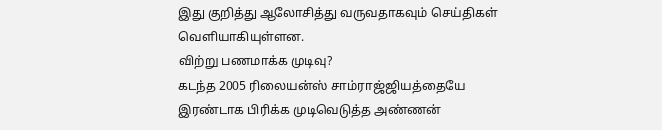இது குறித்து ஆலோசித்து வருவதாகவும் செய்திகள் வெளியாகியுள்ளன.
விற்று பணமாக்க முடிவு?
கடந்த 2005 ரிலையன்ஸ் சாம்ராஜ்ஜியத்தையே இரண்டாக பிரிக்க முடிவெடுத்த அண்ணன்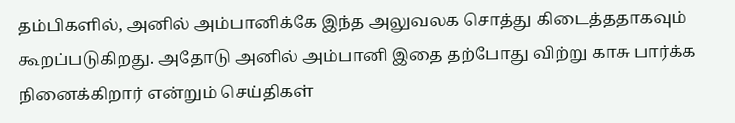தம்பிகளில், அனில் அம்பானிக்கே இந்த அலுவலக சொத்து கிடைத்ததாகவும் கூறப்படுகிறது. அதோடு அனில் அம்பானி இதை தற்போது விற்று காசு பார்க்க நினைக்கிறார் என்றும் செய்திகள்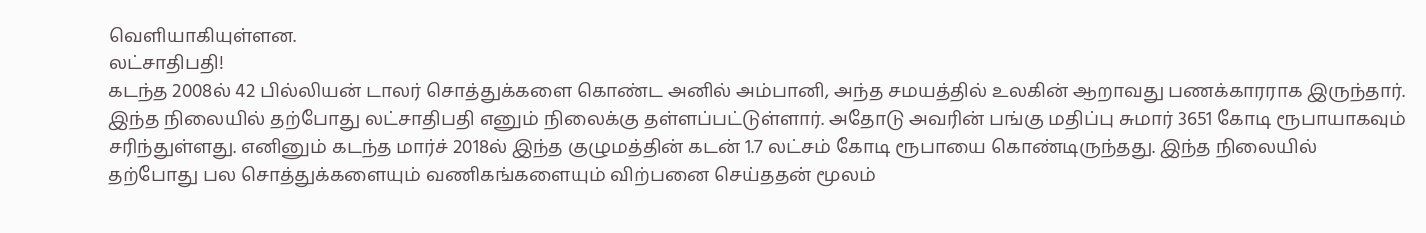வெளியாகியுள்ளன.
லட்சாதிபதி!
கடந்த 2008ல் 42 பில்லியன் டாலர் சொத்துக்களை கொண்ட அனில் அம்பானி, அந்த சமயத்தில் உலகின் ஆறாவது பணக்காரராக இருந்தார். இந்த நிலையில் தற்போது லட்சாதிபதி எனும் நிலைக்கு தள்ளப்பட்டுள்ளார். அதோடு அவரின் பங்கு மதிப்பு சுமார் 3651 கோடி ரூபாயாகவும் சரிந்துள்ளது. எனினும் கடந்த மார்ச் 2018ல் இந்த குழுமத்தின் கடன் 1.7 லட்சம் கோடி ரூபாயை கொண்டிருந்தது. இந்த நிலையில் தற்போது பல சொத்துக்களையும் வணிகங்களையும் விற்பனை செய்ததன் மூலம்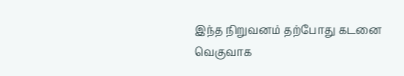இந்த நிறுவனம் தற்போது கடனை வெகுவாக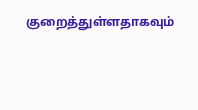குறைத்துள்ளதாகவும்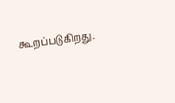கூறப்படுகிறது.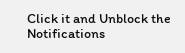Click it and Unblock the Notifications